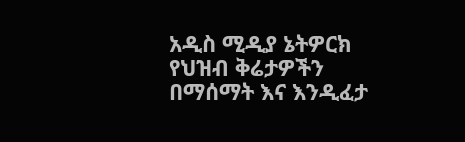አዲስ ሚዲያ ኔትዎርክ የህዝብ ቅሬታዎችን በማሰማት እና እንዲፈታ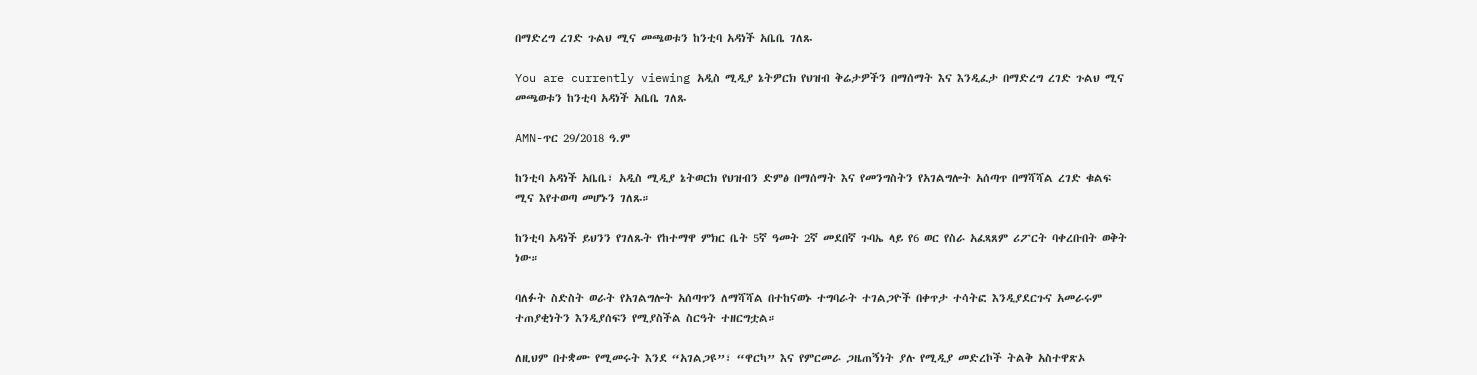በማድረግ ረገድ ጉልህ ሚና መጫወቱን ከንቲባ አዳነች አቤቤ ገለጹ

You are currently viewing አዲስ ሚዲያ ኔትዎርክ የህዝብ ቅሬታዎችን በማሰማት እና እንዲፈታ በማድረግ ረገድ ጉልህ ሚና መጫወቱን ከንቲባ አዳነች አቤቤ ገለጹ

AMN-ጥር 29/2018 ዓ.ም

ከንቲባ አዳነች አቤቤ፣ አዲስ ሚዲያ ኔትወርክ የህዝብን ድምፅ በማሰማት እና የመንግስትን የአገልግሎት አሰጣጥ በማሻሻል ረገድ ቁልፍ ሚና እየተወጣ መሆኑን ገለጹ።

ከንቲባ አዳነች ይህንን የገለጹት የከተማዋ ምክር ቤት 5ኛ ዓመት 2ኛ መደበኛ ጉባኤ ላይ የ6 ወር የስራ አፈጻጸም ሪፖርት ባቀረቡበት ወቅት ነው።

ባለፉት ስድስት ወራት የአገልግሎት አሰጣጥን ለማሻሻል በተከናወኑ ተግባራት ተገልጋዮች በቀጥታ ተሳትፎ እንዲያደርጉና አመራሩም ተጠያቂነትን እንዲያሰፍን የሚያስችል ስርዓት ተዘርግቷል።

ለዚህም በተቋሙ የሚመሩት እንደ “አገልጋዩ”፣ “ዋርካ” እና የምርመራ ጋዜጠኝነት ያሉ የሚዲያ መድረኮች ትልቅ አስተዋጽኦ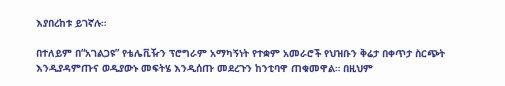እያበረከቱ ይገኛሉ።

በተለይም በ“አገልጋዩ” የቴሌቪዥን ፕሮግራም አማካኝነት የተቋም አመራሮች የህዝቡን ቅሬታ በቀጥታ ስርጭት እንዲያዳምጡና ወዲያውኑ መፍትሄ እንዲሰጡ መደረጉን ከንቲባዋ ጠቁመዋል። በዚህም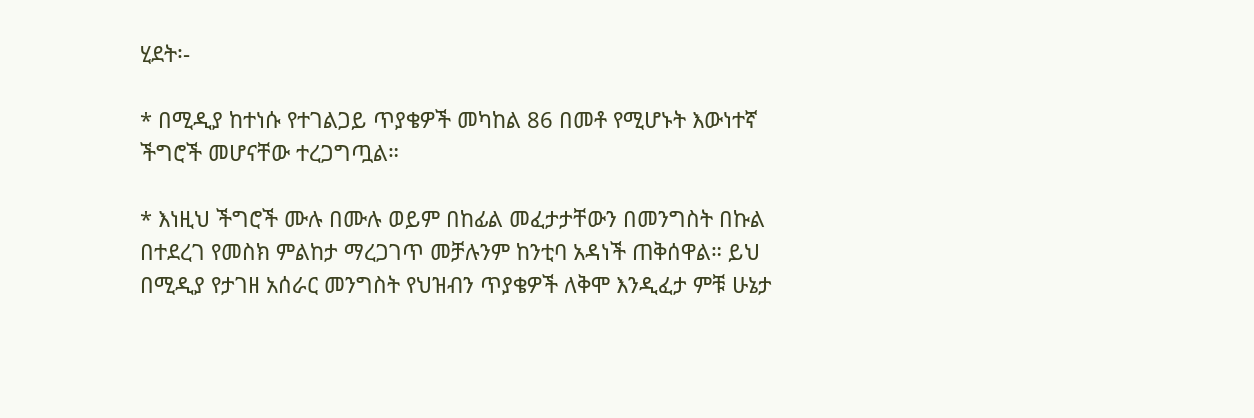ሂደት፡-

* በሚዲያ ከተነሱ የተገልጋይ ጥያቄዎች መካከል 86 በመቶ የሚሆኑት እውነተኛ ችግሮች መሆናቸው ተረጋግጧል።

* እነዚህ ችግሮች ሙሉ በሙሉ ወይም በከፊል መፈታታቸውን በመንግስት በኩል በተደረገ የመስክ ምልከታ ማረጋገጥ መቻሉንም ከንቲባ አዳነች ጠቅሰዋል። ይህ በሚዲያ የታገዘ አሰራር መንግስት የህዝብን ጥያቄዎች ለቅሞ እንዲፈታ ምቹ ሁኔታ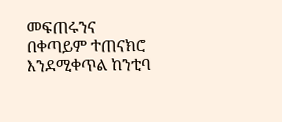መፍጠሩንና በቀጣይም ተጠናክሮ እንደሚቀጥል ከንቲባ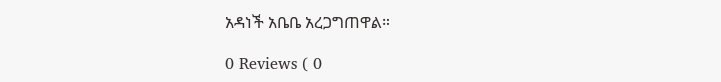አዳነች አቤቤ አረጋግጠዋል።

0 Reviews ( 0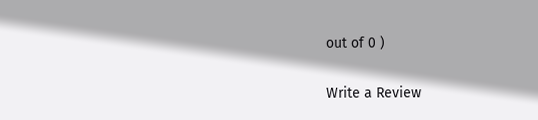out of 0 )

Write a Review